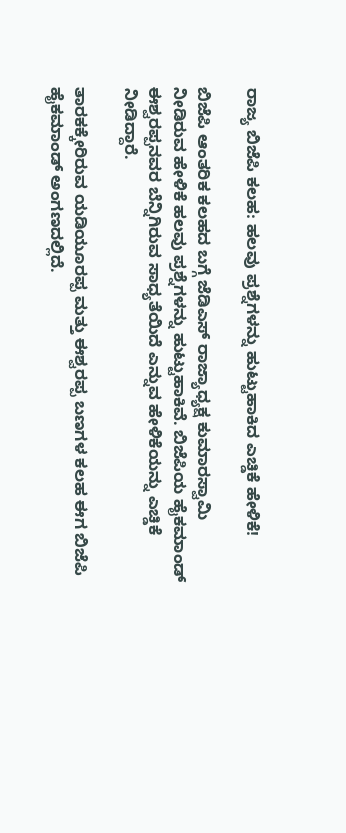ರಾಜ್ಯ ಬಿಜೆಪಿ ಕಲಹ: ಹಲವು ಪ್ರಶ್ನೆಗಳನ್ನು ಹುಟ್ಟುಹಾಕಿದ ಎಚ್ಡಿಕೆ ಹೇಳಿಕೆ!

ಬಿಜೆಪಿ ಆಂತರಿಕ ಕಲಹದ ಬಗ್ಗೆ ಜೆಡಿಎಸ್ ರಾಜ್ಯಾಧ್ಯಕ್ಷ ಕುಮಾರಸ್ವಾಮಿ ನೀಡಿರುವ ಹೇಳಿಕೆ ಹಲವು ಪ್ರಶ್ನೆಗಳನ್ನು ಹುಟ್ಟುಹಾಕಿವೆ. ಬಿಜೆಪಿಯ ಹೈಕಮಾಂಡ್ ಈಶ್ವರಪ್ಪನವರ ಬೆನ್ನಿಗಿರುವ ಸಾಧ್ಯತೆಯಿದೆ ಎನ್ನುವ ಹೇಳಿಕೆಯನ್ನು ಎಚ್ಡಿಕೆ ನೀಡಿದ್ದಾರೆ.

ತಾರಕಕ್ಕೇರಿರುವ ಯಡಿಯೂರಪ್ಪ ಮತ್ತು ಈಶ್ವರಪ್ಪ ಬಣಗಳ ಕಲಹ ಈಗ ಬಿಜೆಪಿ ಹೈಕಮಾಂಡ್ ಅಂಗಣದಲ್ಲಿದೆ.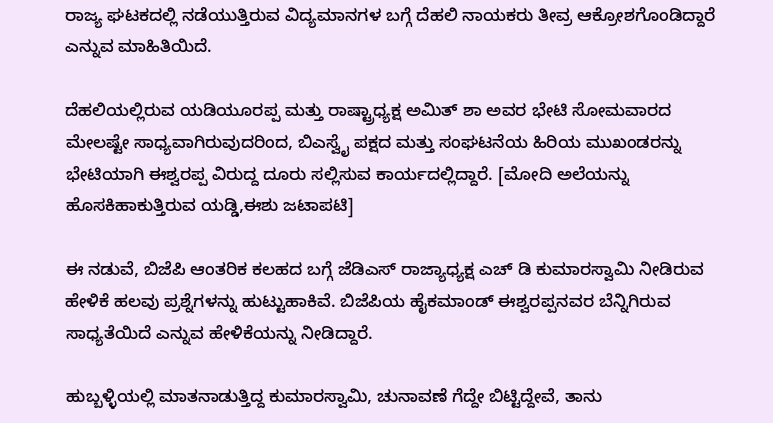ರಾಜ್ಯ ಘಟಕದಲ್ಲಿ ನಡೆಯುತ್ತಿರುವ ವಿದ್ಯಮಾನಗಳ ಬಗ್ಗೆ ದೆಹಲಿ ನಾಯಕರು ತೀವ್ರ ಆಕ್ರೋಶಗೊಂಡಿದ್ದಾರೆ ಎನ್ನುವ ಮಾಹಿತಿಯಿದೆ.

ದೆಹಲಿಯಲ್ಲಿರುವ ಯಡಿಯೂರಪ್ಪ ಮತ್ತು ರಾಷ್ಟ್ರಾಧ್ಯಕ್ಷ ಅಮಿತ್ ಶಾ ಅವರ ಭೇಟಿ ಸೋಮವಾರದ ಮೇಲಷ್ಟೇ ಸಾಧ್ಯವಾಗಿರುವುದರಿಂದ, ಬಿಎಸ್ವೈ ಪಕ್ಷದ ಮತ್ತು ಸಂಘಟನೆಯ ಹಿರಿಯ ಮುಖಂಡರನ್ನು ಭೇಟಿಯಾಗಿ ಈಶ್ವರಪ್ಪ ವಿರುದ್ದ ದೂರು ಸಲ್ಲಿಸುವ ಕಾರ್ಯದಲ್ಲಿದ್ದಾರೆ. [ಮೋದಿ ಅಲೆಯನ್ನು ಹೊಸಕಿಹಾಕುತ್ತಿರುವ ಯಡ್ಡಿ,ಈಶು ಜಟಾಪಟಿ]

ಈ ನಡುವೆ, ಬಿಜೆಪಿ ಆಂತರಿಕ ಕಲಹದ ಬಗ್ಗೆ ಜೆಡಿಎಸ್ ರಾಜ್ಯಾಧ್ಯಕ್ಷ ಎಚ್ ಡಿ ಕುಮಾರಸ್ವಾಮಿ ನೀಡಿರುವ ಹೇಳಿಕೆ ಹಲವು ಪ್ರಶ್ನೆಗಳನ್ನು ಹುಟ್ಟುಹಾಕಿವೆ. ಬಿಜೆಪಿಯ ಹೈಕಮಾಂಡ್ ಈಶ್ವರಪ್ಪನವರ ಬೆನ್ನಿಗಿರುವ ಸಾಧ್ಯತೆಯಿದೆ ಎನ್ನುವ ಹೇಳಿಕೆಯನ್ನು ನೀಡಿದ್ದಾರೆ.

ಹುಬ್ಬಳ್ಳಿಯಲ್ಲಿ ಮಾತನಾಡುತ್ತಿದ್ದ ಕುಮಾರಸ್ವಾಮಿ, ಚುನಾವಣೆ ಗೆದ್ದೇ ಬಿಟ್ಟಿದ್ದೇವೆ, ತಾನು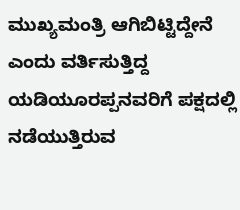ಮುಖ್ಯಮಂತ್ರಿ ಆಗಿಬಿಟ್ಟಿದ್ದೇನೆ ಎಂದು ವರ್ತಿಸುತ್ತಿದ್ದ ಯಡಿಯೂರಪ್ಪನವರಿಗೆ ಪಕ್ಷದಲ್ಲಿ ನಡೆಯುತ್ತಿರುವ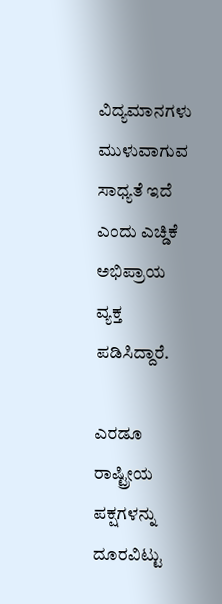ವಿದ್ಯಮಾನಗಳು ಮುಳುವಾಗುವ ಸಾಧ್ಯತೆ ಇದೆ ಎಂದು ಎಚ್ಡಿಕೆ ಅಭಿಪ್ರಾಯ ವ್ಯಕ್ತ ಪಡಿಸಿದ್ದಾರೆ.

ಎರಡೂ ರಾಷ್ಟ್ರೀಯ ಪಕ್ಷಗಳನ್ನು ದೂರವಿಟ್ಟು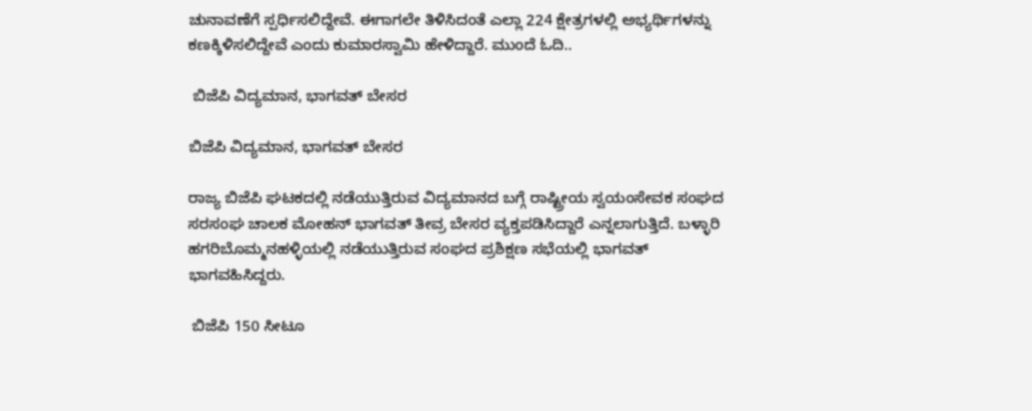ಚುನಾವಣೆಗೆ ಸ್ಪರ್ಧಿಸಲಿದ್ದೇವೆ. ಈಗಾಗಲೇ ತಿಳಿಸಿದಂತೆ ಎಲ್ಲಾ 224 ಕ್ಷೇತ್ರಗಳಲ್ಲಿ ಅಭ್ಯರ್ಥಿಗಳನ್ನು ಕಣಕ್ಕಿಳಿಸಲಿದ್ದೇವೆ ಎಂದು ಕುಮಾರಸ್ವಾಮಿ ಹೇಳಿದ್ದಾರೆ. ಮುಂದೆ ಓದಿ..

 ಬಿಜೆಪಿ ವಿದ್ಯಮಾನ, ಭಾಗವತ್ ಬೇಸರ

ಬಿಜೆಪಿ ವಿದ್ಯಮಾನ, ಭಾಗವತ್ ಬೇಸರ

ರಾಜ್ಯ ಬಿಜೆಪಿ ಘಟಕದಲ್ಲಿ ನಡೆಯುತ್ತಿರುವ ವಿದ್ಯಮಾನದ ಬಗ್ಗೆ ರಾಷ್ಟ್ರೀಯ ಸ್ವಯಂಸೇವಕ ಸಂಘದ ಸರಸಂಘ ಚಾಲಕ ಮೋಹನ್ ಭಾಗವತ್ ತೀವ್ರ ಬೇಸರ ವ್ಯಕ್ತಪಡಿಸಿದ್ದಾರೆ ಎನ್ನಲಾಗುತ್ತಿದೆ. ಬಳ್ಳಾರಿ ಹಗರಿಬೊಮ್ಮನಹಳ್ಳಿಯಲ್ಲಿ ನಡೆಯುತ್ತಿರುವ ಸಂಘದ ಪ್ರಶಿಕ್ಷಣ ಸಭೆಯಲ್ಲಿ ಭಾಗವತ್ ಭಾಗವಹಿಸಿದ್ದರು.

 ಬಿಜೆಪಿ 150 ಸೀಟೂ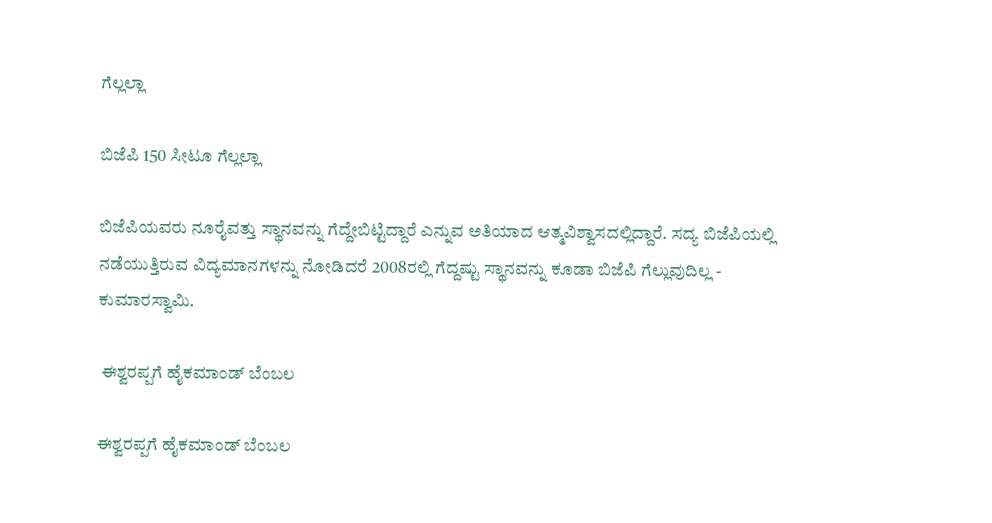ಗೆಲ್ಲಲ್ಲಾ

ಬಿಜೆಪಿ 150 ಸೀಟೂ ಗೆಲ್ಲಲ್ಲಾ

ಬಿಜೆಪಿಯವರು ನೂರೈವತ್ತು ಸ್ಥಾನವನ್ನು ಗೆದ್ದೇಬಿಟ್ಟಿದ್ದಾರೆ ಎನ್ನುವ ಅತಿಯಾದ ಆತ್ಮವಿಶ್ವಾಸದಲ್ಲಿದ್ದಾರೆ. ಸದ್ಯ ಬಿಜೆಪಿಯಲ್ಲಿ ನಡೆಯುತ್ತಿರುವ ವಿದ್ಯಮಾನಗಳನ್ನು ನೋಡಿದರೆ 2008ರಲ್ಲಿ ಗೆದ್ದಷ್ಟು ಸ್ಥಾನವನ್ನು ಕೂಡಾ ಬಿಜೆಪಿ ಗೆಲ್ಲುವುದಿಲ್ಲ - ಕುಮಾರಸ್ವಾಮಿ.

 ಈಶ್ವರಪ್ಪಗೆ ಹೈಕಮಾಂಡ್ ಬೆಂಬಲ

ಈಶ್ವರಪ್ಪಗೆ ಹೈಕಮಾಂಡ್ ಬೆಂಬಲ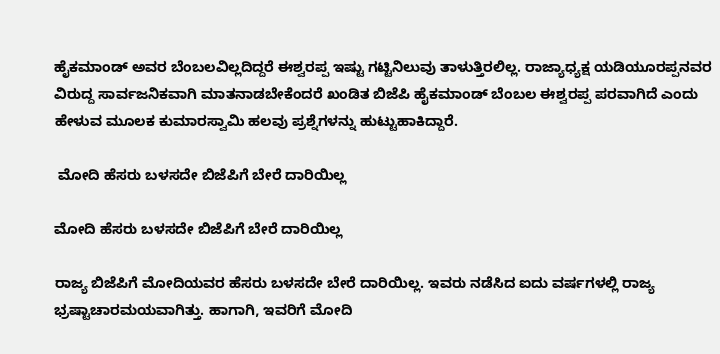ಹೈಕಮಾಂಡ್ ಅವರ ಬೆಂಬಲವಿಲ್ಲದಿದ್ದರೆ ಈಶ್ವರಪ್ಪ ಇಷ್ಟು ಗಟ್ಟಿನಿಲುವು ತಾಳುತ್ತಿರಲಿಲ್ಲ. ರಾಜ್ಯಾಧ್ಯಕ್ಷ ಯಡಿಯೂರಪ್ಪನವರ ವಿರುದ್ದ ಸಾರ್ವಜನಿಕವಾಗಿ ಮಾತನಾಡಬೇಕೆಂದರೆ ಖಂಡಿತ ಬಿಜೆಪಿ ಹೈಕಮಾಂಡ್ ಬೆಂಬಲ ಈಶ್ವರಪ್ಪ ಪರವಾಗಿದೆ ಎಂದು ಹೇಳುವ ಮೂಲಕ ಕುಮಾರಸ್ವಾಮಿ ಹಲವು ಪ್ರಶ್ನೆಗಳನ್ನು ಹುಟ್ಟುಹಾಕಿದ್ದಾರೆ.

 ಮೋದಿ ಹೆಸರು ಬಳಸದೇ ಬಿಜೆಪಿಗೆ ಬೇರೆ ದಾರಿಯಿಲ್ಲ

ಮೋದಿ ಹೆಸರು ಬಳಸದೇ ಬಿಜೆಪಿಗೆ ಬೇರೆ ದಾರಿಯಿಲ್ಲ

ರಾಜ್ಯ ಬಿಜೆಪಿಗೆ ಮೋದಿಯವರ ಹೆಸರು ಬಳಸದೇ ಬೇರೆ ದಾರಿಯಿಲ್ಲ. ಇವರು ನಡೆಸಿದ ಐದು ವರ್ಷಗಳಲ್ಲಿ ರಾಜ್ಯ ಭ್ರಷ್ಟಾಚಾರಮಯವಾಗಿತ್ತು. ಹಾಗಾಗಿ, ಇವರಿಗೆ ಮೋದಿ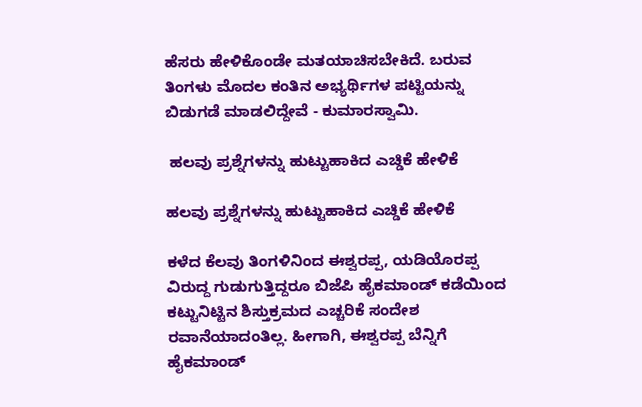ಹೆಸರು ಹೇಳಿಕೊಂಡೇ ಮತಯಾಚಿಸಬೇಕಿದೆ. ಬರುವ ತಿಂಗಳು ಮೊದಲ ಕಂತಿನ ಅಭ್ಯರ್ಥಿಗಳ ಪಟ್ಟಿಯನ್ನು ಬಿಡುಗಡೆ ಮಾಡಲಿದ್ದೇವೆ - ಕುಮಾರಸ್ವಾಮಿ.

 ಹಲವು ಪ್ರಶ್ನೆಗಳನ್ನು ಹುಟ್ಟುಹಾಕಿದ ಎಚ್ಡಿಕೆ ಹೇಳಿಕೆ

ಹಲವು ಪ್ರಶ್ನೆಗಳನ್ನು ಹುಟ್ಟುಹಾಕಿದ ಎಚ್ಡಿಕೆ ಹೇಳಿಕೆ

ಕಳೆದ ಕೆಲವು ತಿಂಗಳಿನಿಂದ ಈಶ್ವರಪ್ಪ, ಯಡಿಯೊರಪ್ಪ ವಿರುದ್ದ ಗುಡುಗುತ್ತಿದ್ದರೂ ಬಿಜೆಪಿ ಹೈಕಮಾಂಡ್ ಕಡೆಯಿಂದ ಕಟ್ಟುನಿಟ್ಟಿನ ಶಿಸ್ತುಕ್ರಮದ ಎಚ್ಚರಿಕೆ ಸಂದೇಶ ರವಾನೆಯಾದಂತಿಲ್ಲ. ಹೀಗಾಗಿ, ಈಶ್ವರಪ್ಪ ಬೆನ್ನಿಗೆ ಹೈಕಮಾಂಡ್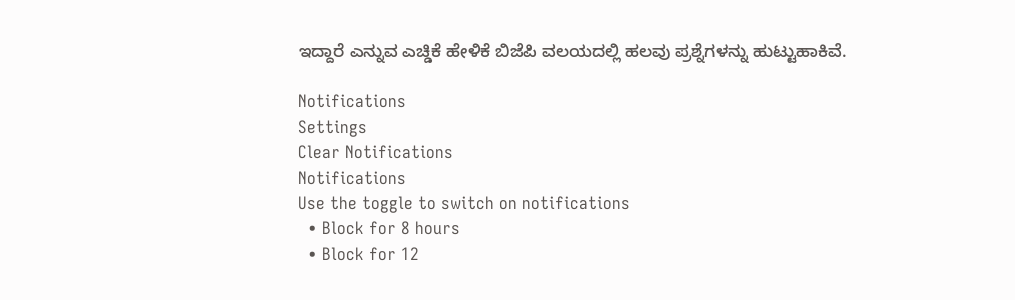ಇದ್ದಾರೆ ಎನ್ನುವ ಎಚ್ಡಿಕೆ ಹೇಳಿಕೆ ಬಿಜೆಪಿ ವಲಯದಲ್ಲಿ ಹಲವು ಪ್ರಶ್ನೆಗಳನ್ನು ಹುಟ್ಟುಹಾಕಿವೆ.

Notifications
Settings
Clear Notifications
Notifications
Use the toggle to switch on notifications
  • Block for 8 hours
  • Block for 12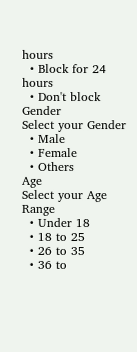hours
  • Block for 24 hours
  • Don't block
Gender
Select your Gender
  • Male
  • Female
  • Others
Age
Select your Age Range
  • Under 18
  • 18 to 25
  • 26 to 35
  • 36 to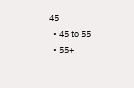45
  • 45 to 55
  • 55+